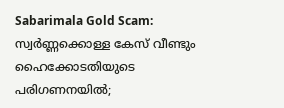Sabarimala Gold Scam: സ്വര്‍ണ്ണക്കൊള്ള കേസ് വീണ്ടും ഹൈക്കോടതിയുടെ പരിഗണനയില്‍;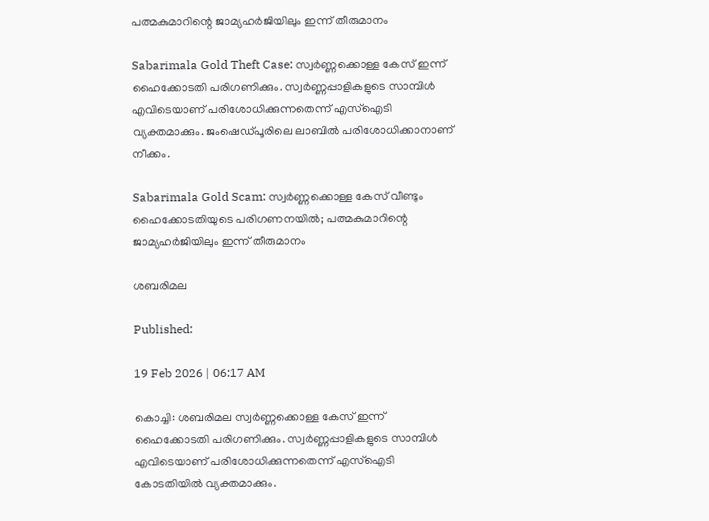പത്മകുമാറിന്റെ ജാമ്യഹര്‍ജിയിലും ഇന്ന് തീരുമാനം

Sabarimala Gold Theft Case: സ്വര്‍ണ്ണക്കൊള്ള കേസ് ഇന്ന് ഹൈക്കോടതി പരിഗണിക്കും. സ്വര്‍ണ്ണപ്പാളികളുടെ സാമ്പിള്‍ എവിടെയാണ് പരിശോധിക്കുന്നതെന്ന് എസ്‌ഐടി വ്യക്തമാക്കും. ജംഷെഡ്പൂരിലെ ലാബില്‍ പരിശോധിക്കാനാണ് നീക്കം.

Sabarimala Gold Scam: സ്വര്‍ണ്ണക്കൊള്ള കേസ് വീണ്ടും ഹൈക്കോടതിയുടെ പരിഗണനയില്‍; പത്മകുമാറിന്റെ ജാമ്യഹര്‍ജിയിലും ഇന്ന് തീരുമാനം

ശബരിമല

Published:

19 Feb 2026 | 06:17 AM

കൊച്ചി: ശബരിമല സ്വര്‍ണ്ണക്കൊള്ള കേസ് ഇന്ന് ഹൈക്കോടതി പരിഗണിക്കും. സ്വര്‍ണ്ണപ്പാളികളുടെ സാമ്പിള്‍ എവിടെയാണ് പരിശോധിക്കുന്നതെന്ന് എസ്‌ഐടി കോടതിയില്‍ വ്യക്തമാക്കും.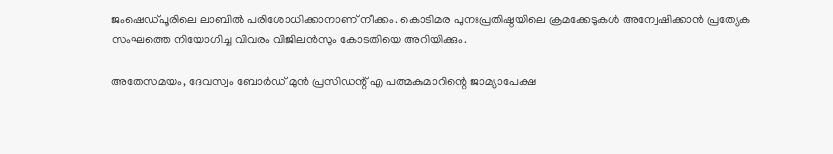ജംഷെഡ്പൂരിലെ ലാബില്‍ പരിശോധിക്കാനാണ് നീക്കം. കൊടിമര പുനഃപ്രതിഷ്ഠയിലെ ക്രമക്കേടുകള്‍ അന്വേഷിക്കാന്‍ പ്രത്യേക സംഘത്തെ നിയോഗിച്ച വിവരം വിജിലന്‍സും കോടതിയെ അറിയിക്കും.

അതേസമയം, ദേവസ്വം ബോര്‍ഡ് മുന്‍ പ്രസിഡന്റ് എ പത്മകുമാറിന്റെ ജാമ്യാപേക്ഷ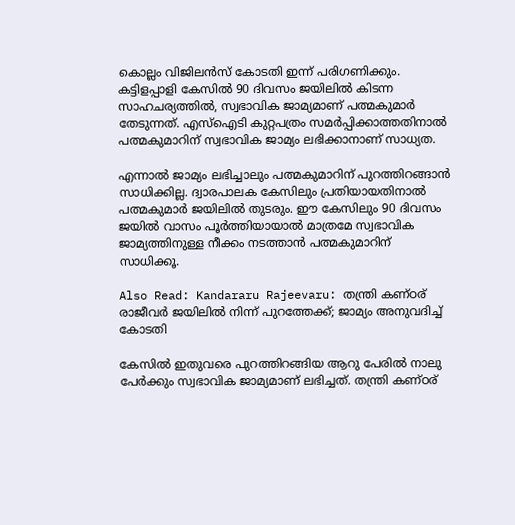കൊല്ലം വിജിലന്‍സ് കോടതി ഇന്ന് പരിഗണിക്കും. കട്ടിളപ്പാളി കേസില്‍ 90 ദിവസം ജയിലില്‍ കിടന്ന സാഹചര്യത്തില്‍, സ്വഭാവിക ജാമ്യമാണ് പത്മകുമാര്‍ തേടുന്നത്. എസ്‌ഐടി കുറ്റപത്രം സമര്‍പ്പിക്കാത്തതിനാല്‍ പത്മകുമാറിന് സ്വഭാവിക ജാമ്യം ലഭിക്കാനാണ് സാധ്യത.

എന്നാല്‍ ജാമ്യം ലഭിച്ചാലും പത്മകുമാറിന് പുറത്തിറങ്ങാന്‍ സാധിക്കില്ല. ദ്വാരപാലക കേസിലും പ്രതിയായതിനാല്‍ പത്മകുമാര്‍ ജയിലില്‍ തുടരും. ഈ കേസിലും 90 ദിവസം ജയില്‍ വാസം പൂര്‍ത്തിയായാല്‍ മാത്രമേ സ്വഭാവിക ജാമ്യത്തിനുള്ള നീക്കം നടത്താന്‍ പത്മകുമാറിന് സാധിക്കൂ.

Also Read: Kandararu Rajeevaru: തന്ത്രി കണ്ഠര് രാജീവര്‍ ജയിലില്‍ നിന്ന് പുറത്തേക്ക്; ജാമ്യം അനുവദിച്ച് കോടതി

കേസില്‍ ഇതുവരെ പുറത്തിറങ്ങിയ ആറു പേരില്‍ നാലു പേര്‍ക്കും സ്വഭാവിക ജാമ്യമാണ് ലഭിച്ചത്. തന്ത്രി കണ്ഠര്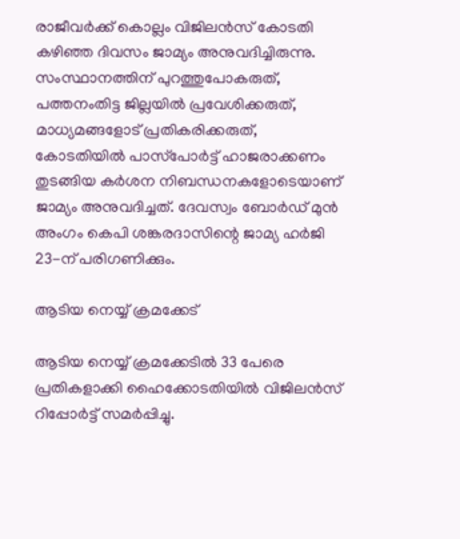രാജീവര്‍ക്ക് കൊല്ലം വിജിലന്‍സ് കോടതി കഴിഞ്ഞ ദിവസം ജാമ്യം അനുവദിച്ചിരുന്നു. സംസ്ഥാനത്തിന് പുറത്തുപോകരുത്, പത്തനംതിട്ട ജില്ലയില്‍ പ്രവേശിക്കരുത്, മാധ്യമങ്ങളോട് പ്രതികരിക്കരുത്, കോടതിയില്‍ പാസ്‌പോര്‍ട്ട് ഹാജരാക്കണം തുടങ്ങിയ കര്‍ശന നിബന്ധനകളോടെയാണ് ജാമ്യം അനുവദിച്ചത്. ദേവസ്വം ബോര്‍ഡ് മുന്‍ അംഗം കെപി ശങ്കരദാസിന്റെ ജാമ്യ ഹര്‍ജി 23-ന് പരിഗണിക്കും.

ആടിയ നെയ്യ് ക്രമക്കേട്‌

ആടിയ നെയ്യ് ക്രമക്കേടില്‍ 33 പേരെ പ്രതികളാക്കി ഹൈക്കോടതിയില്‍ വിജിലന്‍സ് റിപ്പോര്‍ട്ട് സമര്‍പ്പിച്ചു.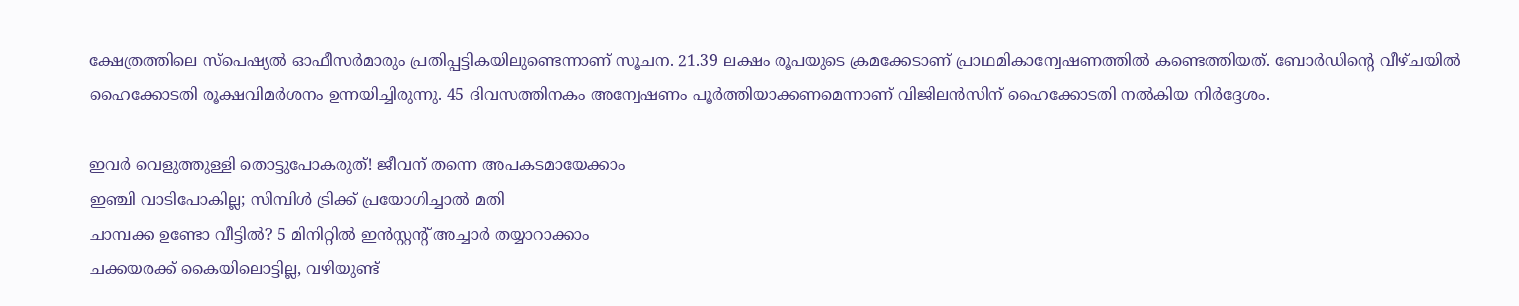ക്ഷേത്രത്തിലെ സ്‌പെഷ്യല്‍ ഓഫീസര്‍മാരും പ്രതിപ്പട്ടികയിലുണ്ടെന്നാണ് സൂചന. 21.39 ലക്ഷം രൂപയുടെ ക്രമക്കേടാണ് പ്രാഥമികാന്വേഷണത്തില്‍ കണ്ടെത്തിയത്. ബോര്‍ഡിന്റെ വീഴ്ചയില്‍ ഹൈക്കോടതി രൂക്ഷവിമര്‍ശനം ഉന്നയിച്ചിരുന്നു. 45 ദിവസത്തിനകം അന്വേഷണം പൂര്‍ത്തിയാക്കണമെന്നാണ് വിജിലന്‍സിന് ഹൈക്കോടതി നല്‍കിയ നിര്‍ദ്ദേശം.

ഇവർ വെളുത്തുള്ളി തൊട്ടുപോകരുത്! ജീവന് തന്നെ അപകടമായേക്കാം
ഇഞ്ചി വാടിപോകില്ല; സിമ്പിള്‍ ട്രിക്ക് പ്രയോഗിച്ചാല്‍ മതി
ചാമ്പക്ക ഉണ്ടോ വീട്ടിൽ? 5 മിനിറ്റിൽ ഇൻസ്റ്റന്റ് അച്ചാർ തയ്യാറാക്കാം
ചക്കയരക്ക് കൈയിലൊട്ടില്ല, വഴിയുണ്ട്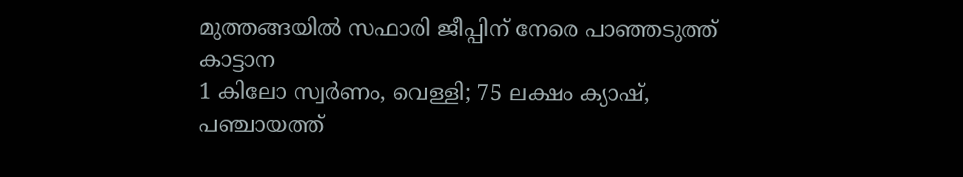മുത്തങ്ങയിൽ സഫാരി ജീപ്പിന് നേരെ പാഞ്ഞടുത്ത് കാട്ടാന
1 കിലോ സ്വർണം, വെള്ളി; 75 ലക്ഷം ക്യാഷ്, പഞ്ചായത്ത്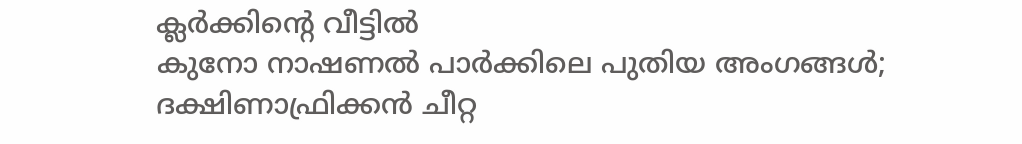ക്ലർക്കിൻ്റെ വീട്ടിൽ
കുനോ നാഷണല്‍ പാര്‍ക്കിലെ പുതിയ അംഗങ്ങള്‍; ദക്ഷിണാഫ്രിക്കൻ ചീറ്റ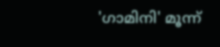'ഗാമിനി' മൂന്ന്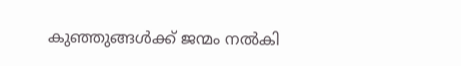കുഞ്ഞുങ്ങൾക്ക് ജന്മം നൽകി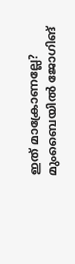ഇത് മാക്രോണല്ലേ? മുംബൈയില്‍ ജോഗിങ്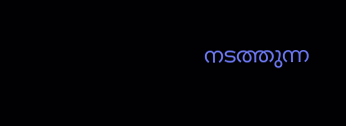നടത്തുന്ന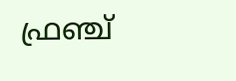ഫ്രഞ്ച്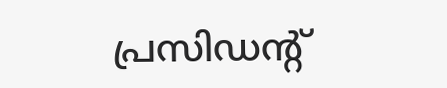പ്രസിഡന്റ്‌